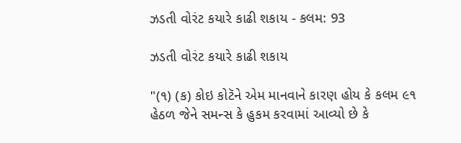ઝડતી વોરંટ કયારે કાઢી શકાય - કલમ: 93

ઝડતી વોરંટ કયારે કાઢી શકાય

"(૧) (ક) કોઇ કોટૅને એમ માનવાને કારણ હોય કે કલમ ૯૧ હેઠળ જેને સમન્સ કે હુકમ કરવામાં આવ્યો છે કે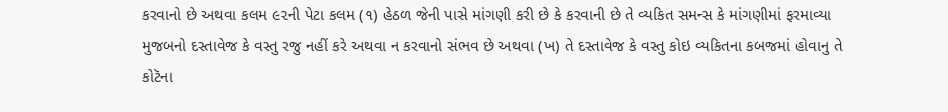કરવાનો છે અથવા કલમ ૯૨ની પેટા કલમ (૧) હેઠળ જેની પાસે માંગણી કરી છે કે કરવાની છે તે વ્યકિત સમન્સ કે માંગણીમાં ફરમાવ્યા મુજબનો દસ્તાવેજ કે વસ્તુ રજુ નહીં કરે અથવા ન કરવાનો સંભવ છે અથવા (ખ) તે દસ્તાવેજ કે વસ્તુ કોઇ વ્યકિતના કબજમાં હોવાનુ તે કોટૅના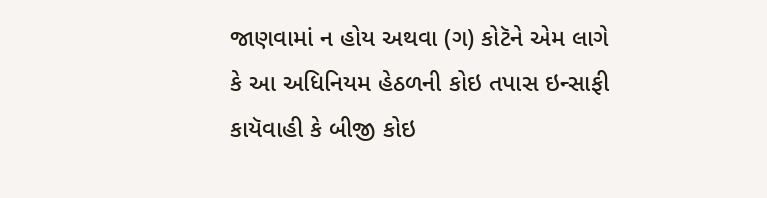જાણવામાં ન હોય અથવા (ગ) કોટૅને એમ લાગે કે આ અધિનિયમ હેઠળની કોઇ તપાસ ઇન્સાફી કાયૅવાહી કે બીજી કોઇ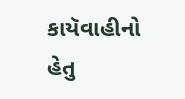કાયૅવાહીનો હેતુ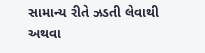સામાન્ય રીતે ઝડતી લેવાથી અથવા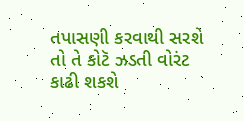તપાસણી કરવાથી સરશે તો તે કોટૅ ઝડતી વોરંટ કાઢી શકશે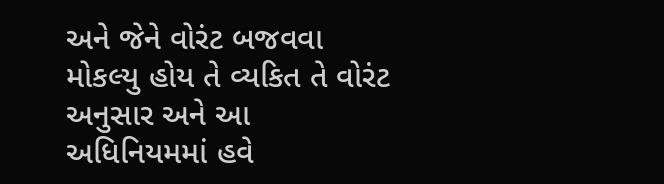અને જેને વોરંટ બજવવા મોકલ્યુ હોય તે વ્યકિત તે વોરંટ અનુસાર અને આ અધિનિયમમાં હવે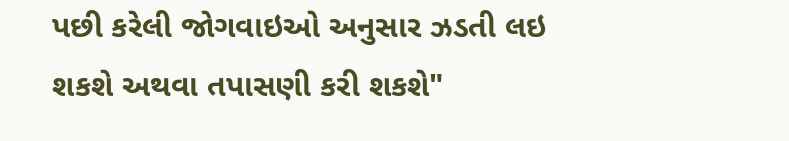પછી કરેલી જોગવાઇઓ અનુસાર ઝડતી લઇ શકશે અથવા તપાસણી કરી શકશે"